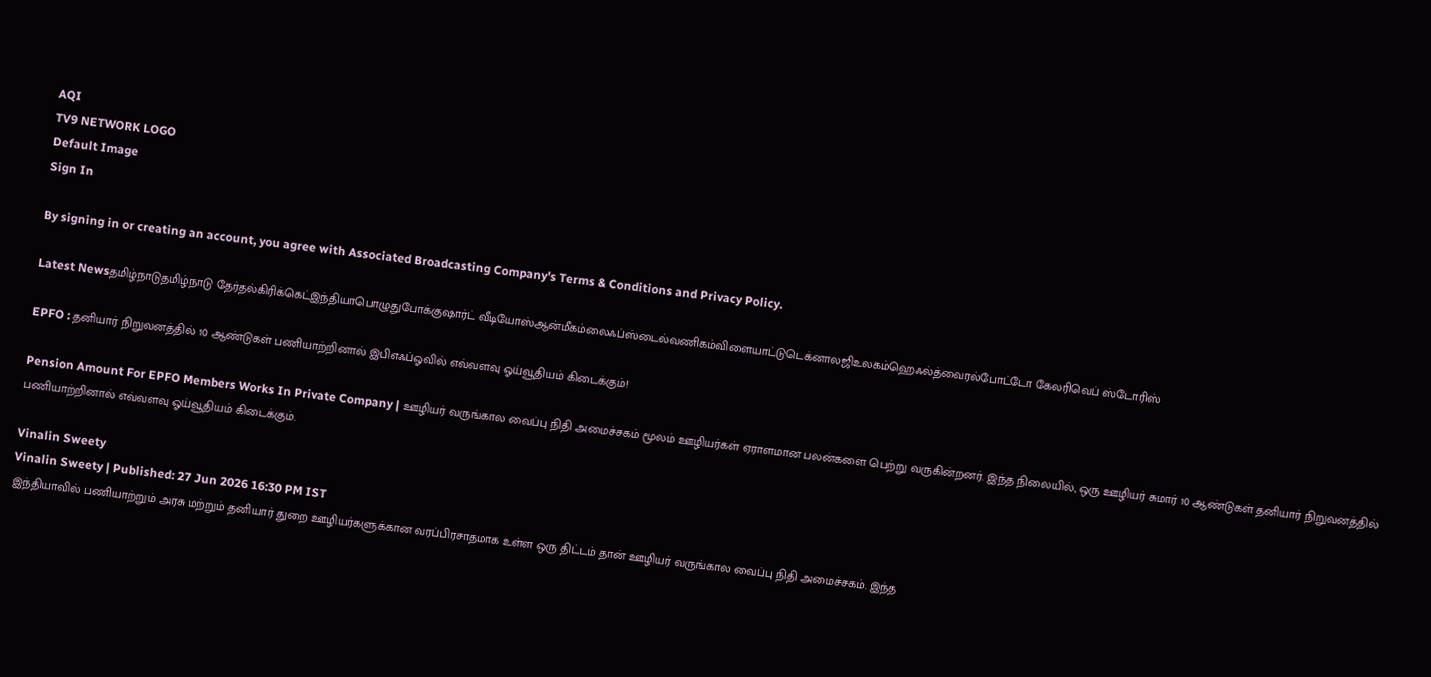AQI
TV9 NETWORK LOGO
Default Image
Sign In

By signing in or creating an account, you agree with Associated Broadcasting Company's Terms & Conditions and Privacy Policy.

Latest Newsதமிழ்நாடுதமிழ்நாடு தேர்தல்கிரிக்கெட்இந்தியாபொழுதுபோக்குஷார்ட் வீடியோஸ்ஆன்மீகம்லைஃப்ஸ்டைல்வணிகம்விளையாட்டுடெக்னாலஜிஉலகம்ஹெஃல்த்வைரல்போட்டோ கேலரிவெப் ஸ்டோரிஸ்

EPFO : தனியார் நிறுவனத்தில் 10 ஆண்டுகள் பணியாற்றினால் இபிஎஃப்ஓவில் எவ்வளவு ஓய்வூதியம் கிடைக்கும்!

Pension Amount For EPFO Members Works In Private Company | ஊழியர் வருங்கால வைப்பு நிதி அமைச்சகம் மூலம் ஊழியர்கள் ஏராளமான பலன்களை பெற்று வருகின்றனர். இந்த நிலையில், ஒரு ஊழியர் சுமார் 10 ஆண்டுகள் தனியார் நிறுவனத்தில் பணியாற்றினால் எவ்வளவு ஓய்வூதியம் கிடைக்கும்.

Vinalin Sweety
Vinalin Sweety | Published: 27 Jun 2026 16:30 PM IST
இந்தியாவில் பணியாற்றும் அரசு மற்றும் தனியார் துறை ஊழியர்களுக்கான வரப்பிரசாதமாக உள்ள ஒரு திட்டம் தான் ஊழியர் வருங்கால வைப்பு நிதி அமைச்சகம். இந்த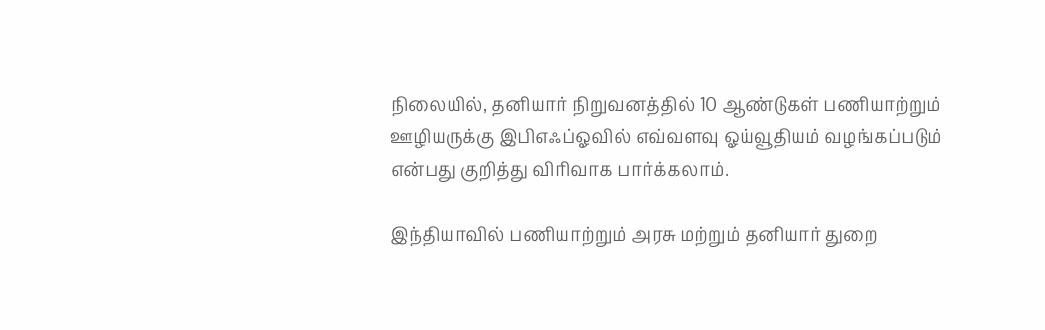நிலையில், தனியார் நிறுவனத்தில் 10 ஆண்டுகள் பணியாற்றும் ஊழியருக்கு இபிஎஃப்ஓவில் எவ்வளவு ஓய்வூதியம் வழங்கப்படும் என்பது குறித்து விரிவாக பார்க்கலாம்.

இந்தியாவில் பணியாற்றும் அரசு மற்றும் தனியார் துறை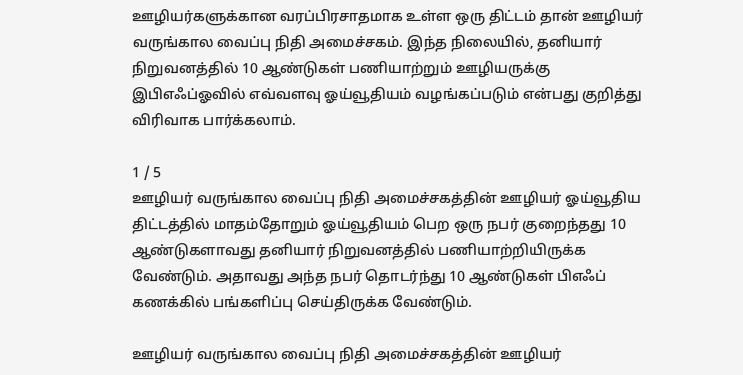ஊழியர்களுக்கான வரப்பிரசாதமாக உள்ள ஒரு திட்டம் தான் ஊழியர் வருங்கால வைப்பு நிதி அமைச்சகம். இந்த நிலையில், தனியார் நிறுவனத்தில் 10 ஆண்டுகள் பணியாற்றும் ஊழியருக்கு இபிஎஃப்ஓவில் எவ்வளவு ஓய்வூதியம் வழங்கப்படும் என்பது குறித்து விரிவாக பார்க்கலாம்.

1 / 5
ஊழியர் வருங்கால வைப்பு நிதி அமைச்சகத்தின் ஊழியர் ஓய்வூதிய திட்டத்தில் மாதம்தோறும் ஓய்வூதியம் பெற ஒரு நபர் குறைந்தது 10 ஆண்டுகளாவது தனியார் நிறுவனத்தில் பணியாற்றியிருக்க வேண்டும். அதாவது அந்த நபர் தொடர்ந்து 10 ஆண்டுகள் பிஎஃப் கணக்கில் பங்களிப்பு செய்திருக்க வேண்டும்.

ஊழியர் வருங்கால வைப்பு நிதி அமைச்சகத்தின் ஊழியர்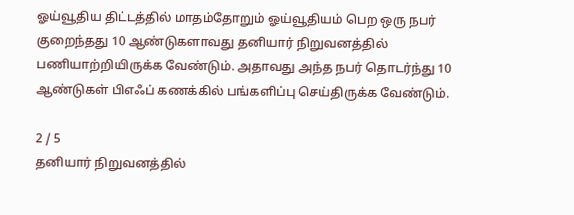ஓய்வூதிய திட்டத்தில் மாதம்தோறும் ஓய்வூதியம் பெற ஒரு நபர் குறைந்தது 10 ஆண்டுகளாவது தனியார் நிறுவனத்தில் பணியாற்றியிருக்க வேண்டும். அதாவது அந்த நபர் தொடர்ந்து 10 ஆண்டுகள் பிஎஃப் கணக்கில் பங்களிப்பு செய்திருக்க வேண்டும்.

2 / 5
தனியார் நிறுவனத்தில்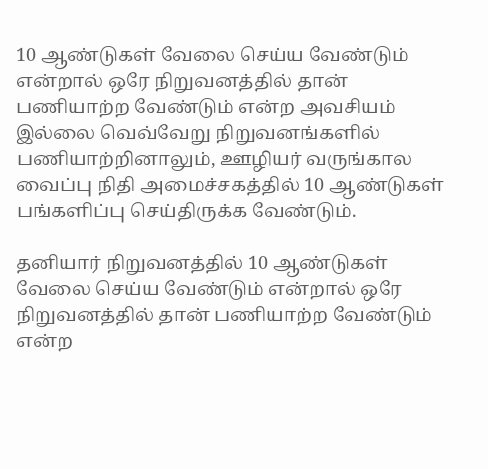10 ஆண்டுகள் வேலை செய்ய வேண்டும் என்றால் ஒரே நிறுவனத்தில் தான் பணியாற்ற வேண்டும் என்ற அவசியம் இல்லை வெவ்வேறு நிறுவனங்களில் பணியாற்றினாலும், ஊழியர் வருங்கால வைப்பு நிதி அமைச்சகத்தில் 10 ஆண்டுகள் பங்களிப்பு செய்திருக்க வேண்டும்.

தனியார் நிறுவனத்தில் 10 ஆண்டுகள் வேலை செய்ய வேண்டும் என்றால் ஒரே நிறுவனத்தில் தான் பணியாற்ற வேண்டும் என்ற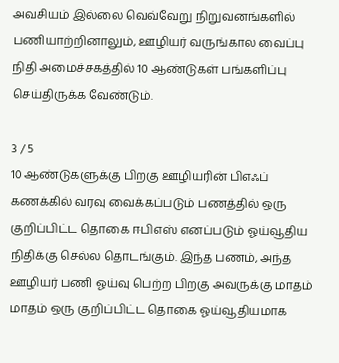அவசியம் இல்லை வெவ்வேறு நிறுவனங்களில் பணியாற்றினாலும், ஊழியர் வருங்கால வைப்பு நிதி அமைச்சகத்தில் 10 ஆண்டுகள் பங்களிப்பு செய்திருக்க வேண்டும்.

3 / 5
10 ஆண்டுகளுக்கு பிறகு ஊழியரின் பிஎஃப் கணக்கில் வரவு வைக்கப்படும் பணத்தில் ஒரு குறிப்பிட்ட தொகை ஈபிஎஸ் எனப்படும் ஓய்வூதிய நிதிக்கு செல்ல தொடங்கும். இந்த பணம், அந்த ஊழியர் பணி ஓய்வு பெற்ற பிறகு அவருக்கு மாதம் மாதம் ஒரு குறிப்பிட்ட தொகை ஓய்வூதியமாக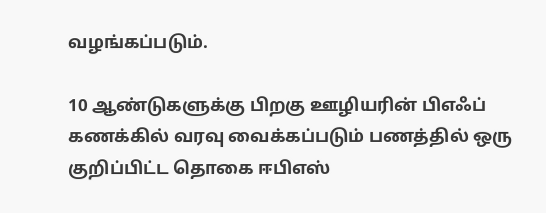வழங்கப்படும்.

10 ஆண்டுகளுக்கு பிறகு ஊழியரின் பிஎஃப் கணக்கில் வரவு வைக்கப்படும் பணத்தில் ஒரு குறிப்பிட்ட தொகை ஈபிஎஸ்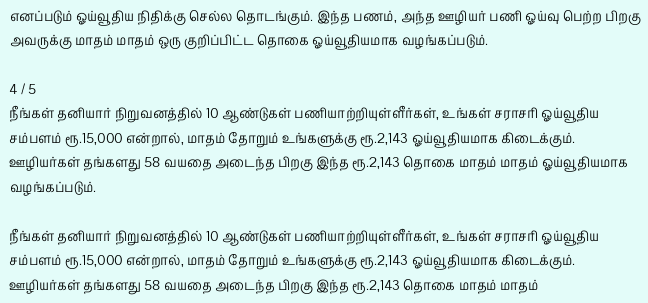எனப்படும் ஓய்வூதிய நிதிக்கு செல்ல தொடங்கும். இந்த பணம், அந்த ஊழியர் பணி ஓய்வு பெற்ற பிறகு அவருக்கு மாதம் மாதம் ஒரு குறிப்பிட்ட தொகை ஓய்வூதியமாக வழங்கப்படும்.

4 / 5
நீங்கள் தனியார் நிறுவனத்தில் 10 ஆண்டுகள் பணியாற்றியுள்ளீர்கள், உங்கள் சராசரி ஓய்வூதிய சம்பளம் ரூ.15,000 என்றால், மாதம் தோறும் உங்களுக்கு ரூ.2,143 ஓய்வூதியமாக கிடைக்கும். ஊழியர்கள் தங்களது 58 வயதை அடைந்த பிறகு இந்த ரூ.2,143 தொகை மாதம் மாதம் ஓய்வூதியமாக வழங்கப்படும்.

நீங்கள் தனியார் நிறுவனத்தில் 10 ஆண்டுகள் பணியாற்றியுள்ளீர்கள், உங்கள் சராசரி ஓய்வூதிய சம்பளம் ரூ.15,000 என்றால், மாதம் தோறும் உங்களுக்கு ரூ.2,143 ஓய்வூதியமாக கிடைக்கும். ஊழியர்கள் தங்களது 58 வயதை அடைந்த பிறகு இந்த ரூ.2,143 தொகை மாதம் மாதம்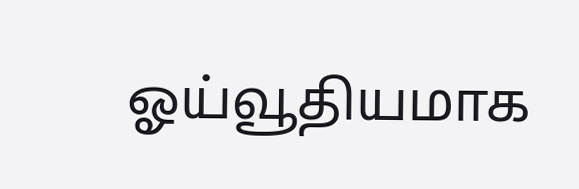ஓய்வூதியமாக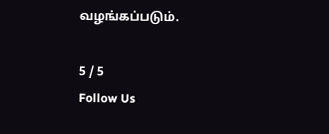வழங்கப்படும்.

5 / 5
Follow Us